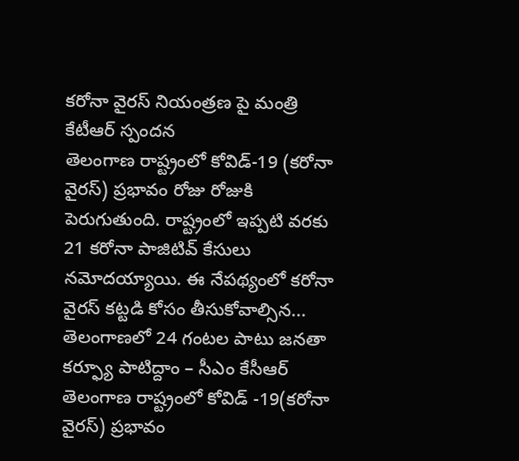కరోనా వైరస్ నియంత్రణ పై మంత్రి కేటీఆర్ స్పందన
తెలంగాణ రాష్ట్రంలో కోవిడ్-19 (కరోనా వైరస్) ప్రభావం రోజు రోజుకి పెరుగుతుంది. రాష్ట్రంలో ఇప్పటి వరకు 21 కరోనా పాజిటివ్ కేసులు నమోదయ్యాయి. ఈ నేపథ్యంలో కరోనా వైరస్ కట్టడి కోసం తీసుకోవాల్సిన...
తెలంగాణలో 24 గంటల పాటు జనతా కర్ఫ్యూ పాటిద్దాం – సీఎం కేసీఆర్
తెలంగాణ రాష్ట్రంలో కోవిడ్ -19(కరోనా వైరస్) ప్రభావం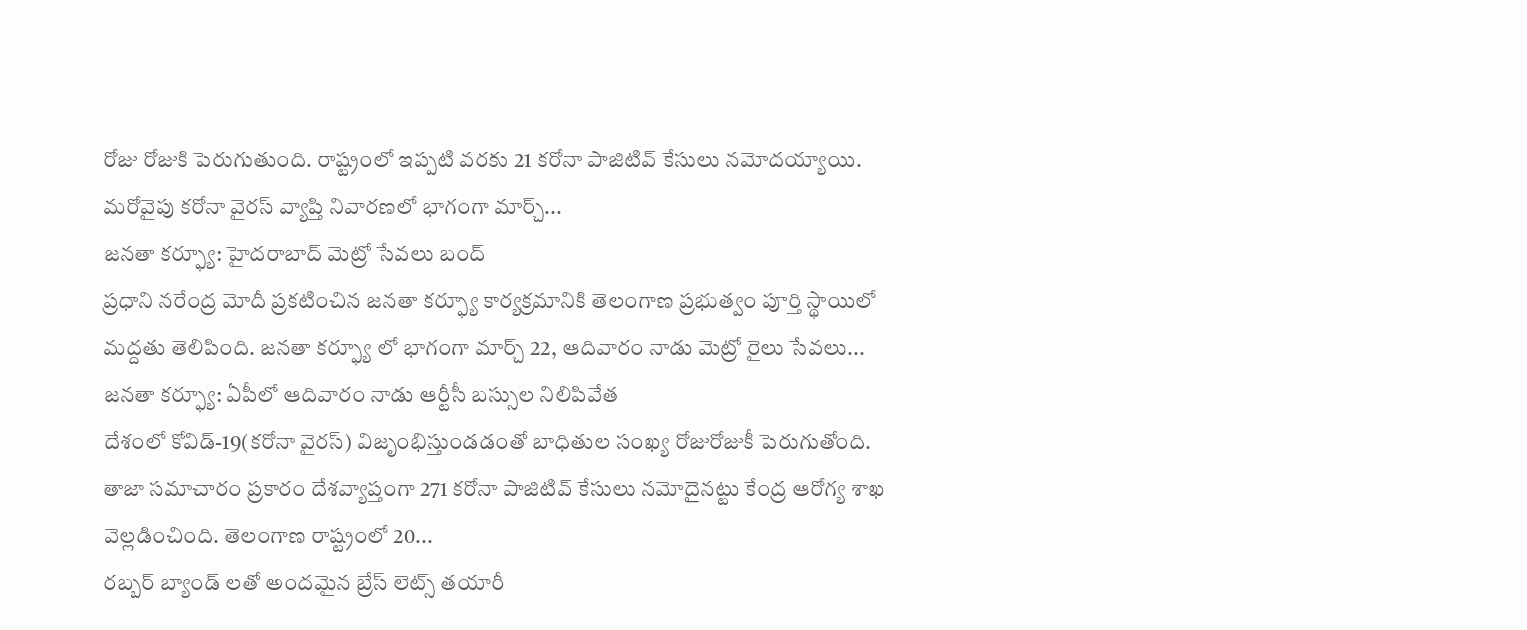రోజు రోజుకి పెరుగుతుంది. రాష్ట్రంలో ఇప్పటి వరకు 21 కరోనా పాజిటివ్ కేసులు నమోదయ్యాయి. మరోవైపు కరోనా వైరస్ వ్యాప్తి నివారణలో భాగంగా మార్చ్...
జనతా కర్ఫ్యూ: హైదరాబాద్ మెట్రో సేవలు బంద్
ప్రధాని నరేంద్ర మోదీ ప్రకటించిన జనతా కర్ఫ్యూ కార్యక్రమానికి తెలంగాణ ప్రభుత్వం పూర్తి స్థాయిలో మద్దతు తెలిపింది. జనతా కర్ఫ్యూ లో భాగంగా మార్చ్ 22, ఆదివారం నాడు మెట్రో రైలు సేవలు...
జనతా కర్ఫ్యూ: ఏపీలో ఆదివారం నాడు ఆర్టీసీ బస్సుల నిలిపివేత
దేశంలో కోవిడ్-19(కరోనా వైరస్) విజృంభిస్తుండడంతో బాధితుల సంఖ్య రోజురోజుకీ పెరుగుతోంది. తాజా సమాచారం ప్రకారం దేశవ్యాప్తంగా 271 కరోనా పాజిటివ్ కేసులు నమోదైనట్టు కేంద్ర ఆరోగ్య శాఖ వెల్లడించింది. తెలంగాణ రాష్ట్రంలో 20...
రబ్బర్ బ్యాండ్ లతో అందమైన బ్రేస్ లెట్స్ తయారీ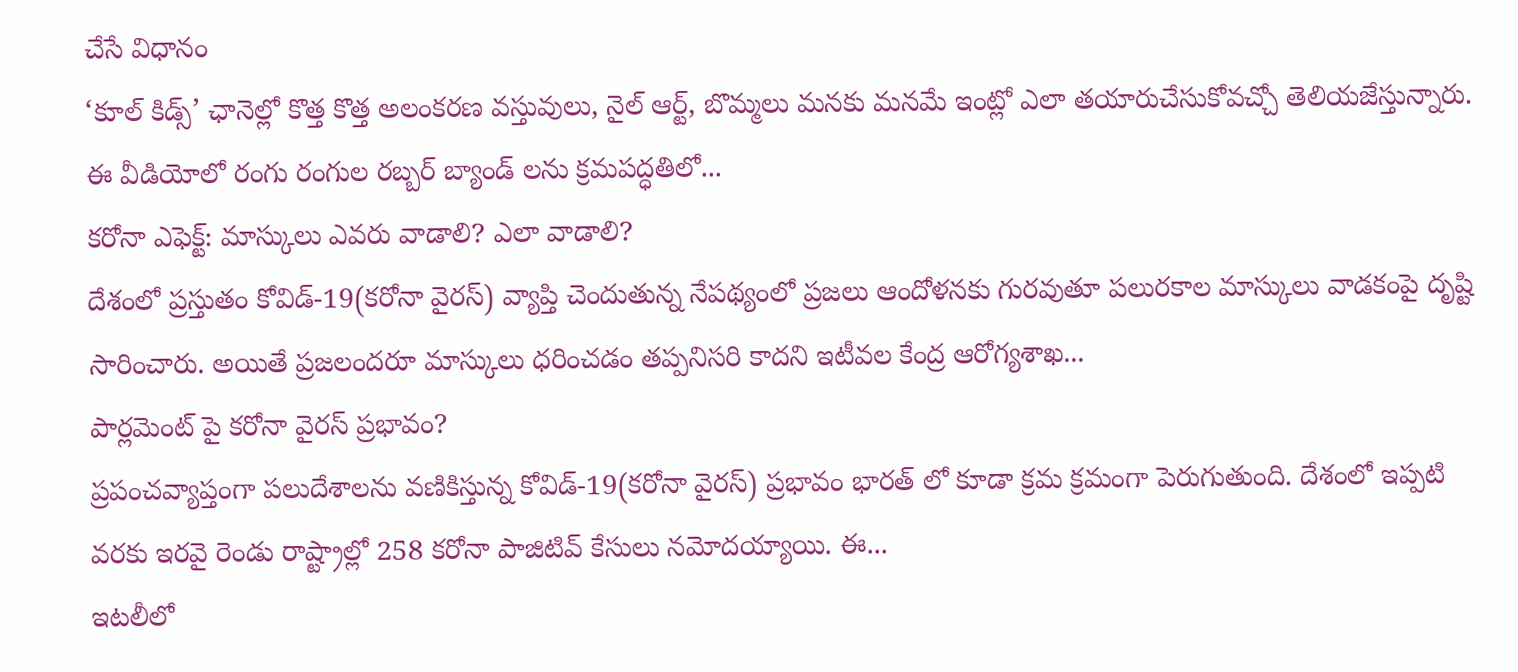చేసే విధానం
‘కూల్ కిడ్స్’ ఛానెల్లో కొత్త కొత్త అలంకరణ వస్తువులు, నైల్ ఆర్ట్, బొమ్మలు మనకు మనమే ఇంట్లో ఎలా తయారుచేసుకోవచ్చో తెలియజేస్తున్నారు. ఈ వీడియోలో రంగు రంగుల రబ్బర్ బ్యాండ్ లను క్రమపద్ధతిలో...
కరోనా ఎఫెక్ట్: మాస్కులు ఎవరు వాడాలి? ఎలా వాడాలి?
దేశంలో ప్రస్తుతం కోవిడ్-19(కరోనా వైరస్) వ్యాప్తి చెందుతున్న నేపథ్యంలో ప్రజలు ఆందోళనకు గురవుతూ పలురకాల మాస్కులు వాడకంపై దృష్టి సారించారు. అయితే ప్రజలందరూ మాస్కులు ధరించడం తప్పనిసరి కాదని ఇటీవల కేంద్ర ఆరోగ్యశాఖ...
పార్లమెంట్ పై కరోనా వైరస్ ప్రభావం?
ప్రపంచవ్యాప్తంగా పలుదేశాలను వణికిస్తున్న కోవిడ్-19(కరోనా వైరస్) ప్రభావం భారత్ లో కూడా క్రమ క్రమంగా పెరుగుతుంది. దేశంలో ఇప్పటి వరకు ఇరవై రెండు రాష్ట్రాల్లో 258 కరోనా పాజిటివ్ కేసులు నమోదయ్యాయి. ఈ...
ఇటలీలో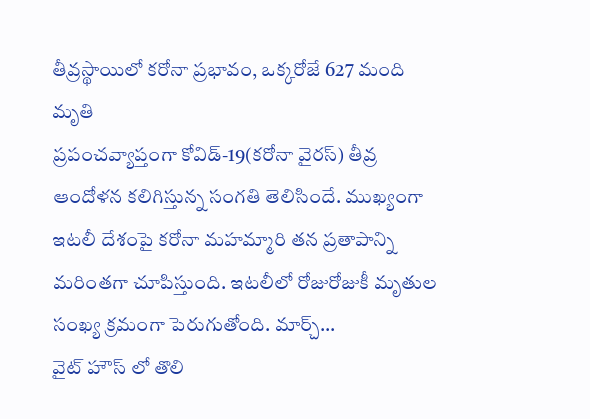తీవ్రస్థాయిలో కరోనా ప్రభావం, ఒక్కరోజే 627 మంది మృతి
ప్రపంచవ్యాప్తంగా కోవిడ్-19(కరోనా వైరస్) తీవ్ర ఆందోళన కలిగిస్తున్న సంగతి తెలిసిందే. ముఖ్యంగా ఇటలీ దేశంపై కరోనా మహమ్మారి తన ప్రతాపాన్ని మరింతగా చూపిస్తుంది. ఇటలీలో రోజురోజుకీ మృతుల సంఖ్య క్రమంగా పెరుగుతోంది. మార్చ్...
వైట్ హౌస్ లో తొలి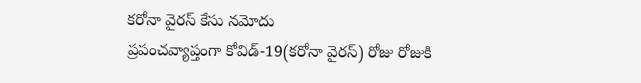కరోనా వైరస్ కేసు నమోదు
ప్రపంచవ్యాప్తంగా కోవిడ్-19(కరోనా వైరస్) రోజు రోజుకి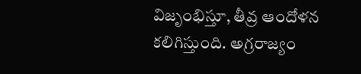విజృంభిస్తూ, తీవ్ర ఆందోళన కలిగిస్తుంది. అగ్రరాజ్యం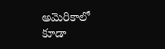అమెరికాలో కూడా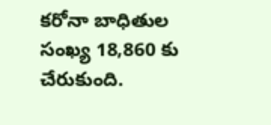కరోనా బాధితుల సంఖ్య 18,860 కు చేరుకుంది.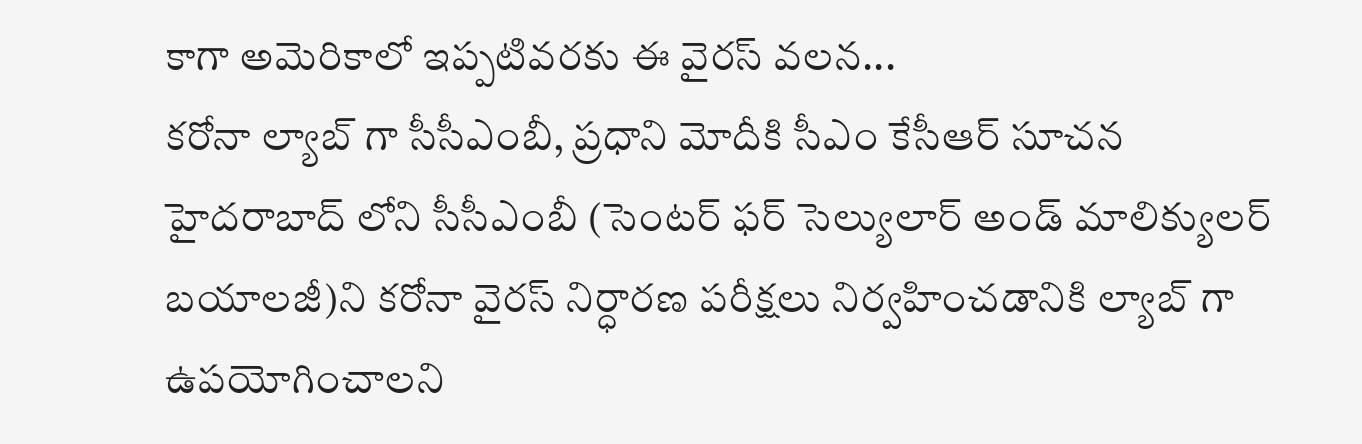కాగా అమెరికాలో ఇప్పటివరకు ఈ వైరస్ వలన...
కరోనా ల్యాబ్ గా సీసీఎంబీ, ప్రధాని మోదీకి సీఎం కేసీఆర్ సూచన
హైదరాబాద్ లోని సీసీఎంబీ (సెంటర్ ఫర్ సెల్యులార్ అండ్ మాలిక్యులర్ బయాలజీ)ని కరోనా వైరస్ నిర్ధారణ పరీక్షలు నిర్వహించడానికి ల్యాబ్ గా ఉపయోగించాలని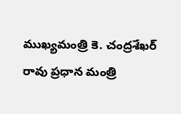ముఖ్యమంత్రి కె. చంద్రశేఖర్ రావు ప్రధాన మంత్రి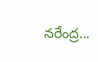నరేంద్ర...